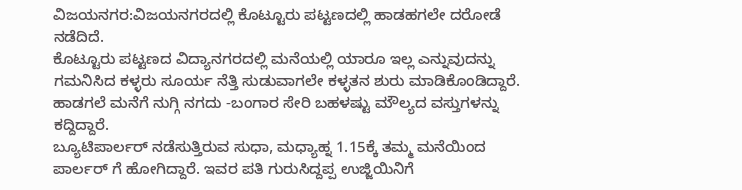ವಿಜಯನಗರ:ವಿಜಯನಗರದಲ್ಲಿ ಕೊಟ್ಟೂರು ಪಟ್ಟಣದಲ್ಲಿ ಹಾಡಹಗಲೇ ದರೋಡೆ ನಡೆದಿದೆ.
ಕೊಟ್ಟೂರು ಪಟ್ಟಣದ ವಿದ್ಯಾನಗರದಲ್ಲಿ ಮನೆಯಲ್ಲಿ ಯಾರೂ ಇಲ್ಲ ಎನ್ನುವುದನ್ನು ಗಮನಿಸಿದ ಕಳ್ಳರು ಸೂರ್ಯ ನೆತ್ತಿ ಸುಡುವಾಗಲೇ ಕಳ್ಳತನ ಶುರು ಮಾಡಿಕೊಂಡಿದ್ದಾರೆ. ಹಾಡಗಲೆ ಮನೆಗೆ ನುಗ್ಗಿ ನಗದು -ಬಂಗಾರ ಸೇರಿ ಬಹಳಷ್ಟು ಮೌಲ್ಯದ ವಸ್ತುಗಳನ್ನು ಕದ್ದಿದ್ದಾರೆ.
ಬ್ಯೂಟಿಪಾರ್ಲರ್ ನಡೆಸುತ್ತಿರುವ ಸುಧಾ, ಮಧ್ಯಾಹ್ನ 1.15ಕ್ಕೆ ತಮ್ಮ ಮನೆಯಿಂದ ಪಾರ್ಲರ್ ಗೆ ಹೋಗಿದ್ದಾರೆ. ಇವರ ಪತಿ ಗುರುಸಿದ್ದಪ್ಪ ಉಜ್ಜಿಯಿನಿಗೆ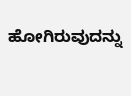ಹೋಗಿರುವುದನ್ನು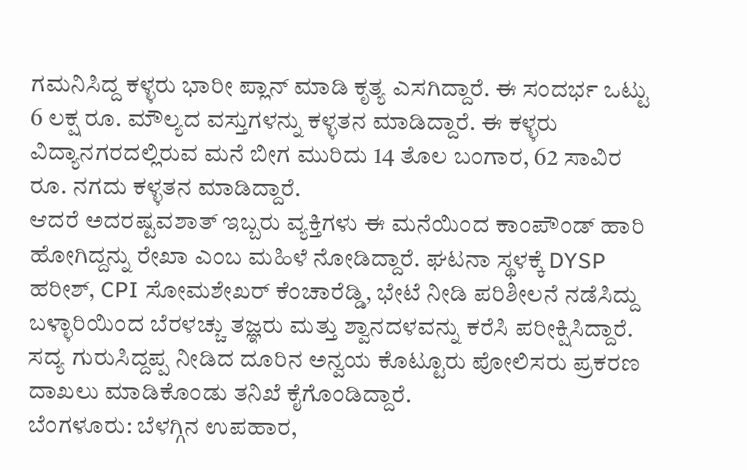ಗಮನಿಸಿದ್ದ ಕಳ್ಳರು ಭಾರೀ ಪ್ಲಾನ್ ಮಾಡಿ ಕೃತ್ಯ ಎಸಗಿದ್ದಾರೆ. ಈ ಸಂದರ್ಭ ಒಟ್ಟು 6 ಲಕ್ಷ ರೂ. ಮೌಲ್ಯದ ವಸ್ತುಗಳನ್ನು ಕಳ್ಳತನ ಮಾಡಿದ್ದಾರೆ. ಈ ಕಳ್ಳರು ವಿದ್ಯಾನಗರದಲ್ಲಿರುವ ಮನೆ ಬೀಗ ಮುರಿದು 14 ತೊಲ ಬಂಗಾರ, 62 ಸಾವಿರ ರೂ. ನಗದು ಕಳ್ಳತನ ಮಾಡಿದ್ದಾರೆ.
ಆದರೆ ಅದರಷ್ಟವಶಾತ್ ಇಬ್ಬರು ವ್ಯಕ್ತಿಗಳು ಈ ಮನೆಯಿಂದ ಕಾಂಪೌಂಡ್ ಹಾರಿ ಹೋಗಿದ್ದನ್ನು ರೇಖಾ ಎಂಬ ಮಹಿಳೆ ನೋಡಿದ್ದಾರೆ. ಘಟನಾ ಸ್ಥಳಕ್ಕೆ DYSP ಹರೀಶ್, CPI ಸೋಮಶೇಖರ್ ಕೆಂಚಾರೆಡ್ಡಿ, ಭೇಟೆ ನೀಡಿ ಪರಿಶೀಲನೆ ನಡೆಸಿದ್ದು ಬಳ್ಳಾರಿಯಿಂದ ಬೆರಳಚ್ಚು ತಜ್ಞರು ಮತ್ತು ಶ್ವಾನದಳವನ್ನು ಕರೆಸಿ ಪರೀಕ್ಷಿಸಿದ್ದಾರೆ. ಸದ್ಯ ಗುರುಸಿದ್ದಪ್ಪ ನೀಡಿದ ದೂರಿನ ಅನ್ವಯ ಕೊಟ್ಟೂರು ಪೋಲಿಸರು ಪ್ರಕರಣ ದಾಖಲು ಮಾಡಿಕೊಂಡು ತನಿಖೆ ಕೈಗೊಂಡಿದ್ದಾರೆ.
ಬೆಂಗಳೂರು: ಬೆಳಗ್ಗಿನ ಉಪಹಾರ,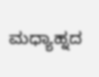ಮಧ್ಯಾಹ್ನದ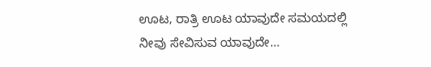ಊಟ, ರಾತ್ರಿ ಊಟ ಯಾವುದೇ ಸಮಯದಲ್ಲಿ ನೀವು ಸೇವಿಸುವ ಯಾವುದೇ…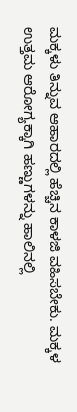ಮಕ್ಕಳು ತಿನ್ನುವ ಆಹಾರದಲ್ಲಿ ಹೆಚ್ಚಿನ ಕಾಳಜಿ ವಹಿಸಬೇಕು. ಮಕ್ಕಳ ಉತ್ತಮ ಆರೋಗ್ಯಕ್ಕಾಗಿ ಹಣ್ಣುಗಳನ್ನು ಹಾಲಿನಲ್ಲಿ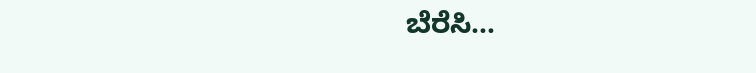ಬೆರೆಸಿ…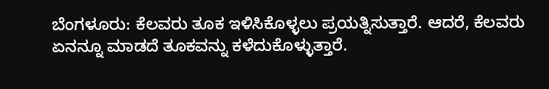ಬೆಂಗಳೂರು: ಕೆಲವರು ತೂಕ ಇಳಿಸಿಕೊಳ್ಳಲು ಪ್ರಯತ್ನಿಸುತ್ತಾರೆ. ಆದರೆ, ಕೆಲವರು ಏನನ್ನೂ ಮಾಡದೆ ತೂಕವನ್ನು ಕಳೆದುಕೊಳ್ಳುತ್ತಾರೆ.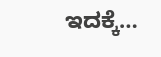ಇದಕ್ಕೆ…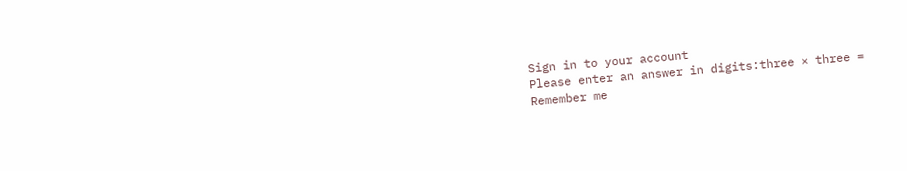Sign in to your account
Please enter an answer in digits:three × three =
Remember me